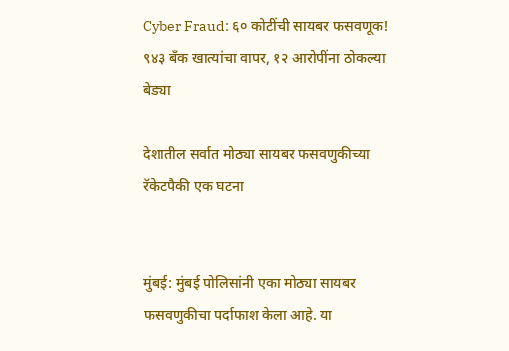Cyber Fraud: ६० कोटींची सायबर फसवणूक! ९४३ बँक खात्यांचा वापर, १२ आरोपींना ठोकल्या बेड्या

देशातील सर्वात मोठ्या सायबर फसवणुकीच्या रॅकेटपैकी एक घटना


मुंबई: मुंबई पोलिसांनी एका मोठ्या सायबर फसवणुकीचा पर्दाफाश केला आहे. या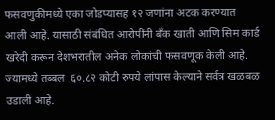फसवणुकीमध्ये एका जोडप्यासह १२ जणांना अटक करण्यात आली आहे. यासाठी संबंधित आरोपींनी बँक खाती आणि सिम कार्ड खरेदी करून देशभरातील अनेक लोकांची फसवणूक केली आहे. ज्यामध्ये तब्बल  ६०.८२ कोटी रुपये लांपास केल्याने सर्वत्र खळबळ उडाली आहे.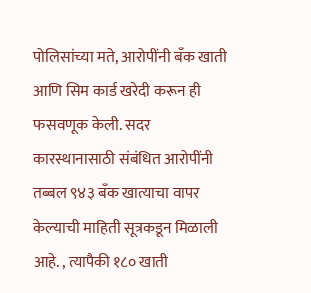पोलिसांच्या मते, आरोपींनी बँक खाती आणि सिम कार्ड खरेदी करून ही फसवणूक केली. सदर कारस्थानासाठी संबंधित आरोपींनी तब्बल ९४३ बँक खात्याचा वापर केल्याची माहिती सूत्रकडून मिळाली आहे. , त्यापैकी १८० खाती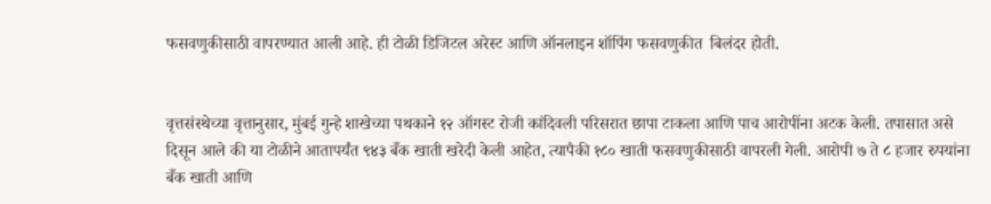फसवणुकीसाठी वापरण्यात आली आहे. ही टोळी डिजिटल अरेस्ट आणि ऑनलाइन शॉपिंग फसवणुकीत  बिलंदर होती.


वृत्तसंस्थेच्या वृत्तानुसार, मुंबई गुन्हे शाखेच्या पथकाने १२ ऑगस्ट रोजी कांदिवली परिसरात छापा टाकला आणि पाच आरोपींना अटक केली. तपासात असे दिसून आले की या टोळीने आतापर्यंत ९४३ बँक खाती खरेदी केली आहेत, त्यापैकी १८० खाती फसवणुकीसाठी वापरली गेली. आरोपी ७ ते ८ हजार रुपयांना बँक खाती आणि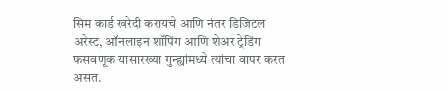सिम कार्ड खरेदी करायचे आणि नंतर डिजिटल अरेस्ट, ऑनलाइन शॉपिंग आणि शेअर ट्रेडिंग फसवणूक यासारख्या गुन्ह्यांमध्ये त्यांचा वापर करत असत.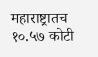महाराष्ट्रातच १०.५७ कोटी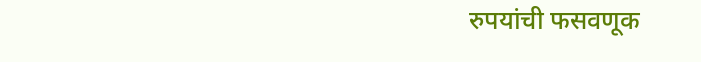रुपयांची फसवणूक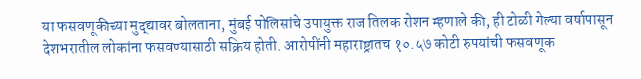या फसवणूकीच्या मुद्द्यावर बोलताना, मुंबई पोलिसांचे उपायुक्त राज तिलक रोशन म्हणाले की, ही टोळी गेल्या वर्षापासून देशभरातील लोकांना फसवण्यासाठी सक्रिय होती. आरोपींनी महाराष्ट्रातच १०.५७ कोटी रुपयांची फसवणूक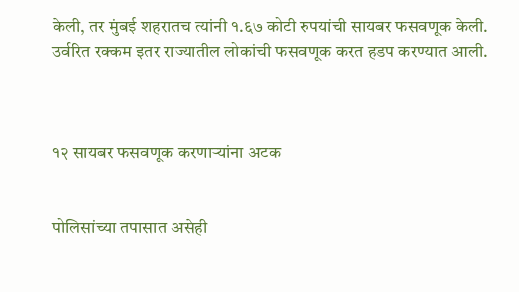केली, तर मुंबई शहरातच त्यांनी १.६७ कोटी रुपयांची सायबर फसवणूक केली. उर्वरित रक्कम इतर राज्यातील लोकांची फसवणूक करत हडप करण्यात आली.



१२ सायबर फसवणूक करणाऱ्यांना अटक


पोलिसांच्या तपासात असेही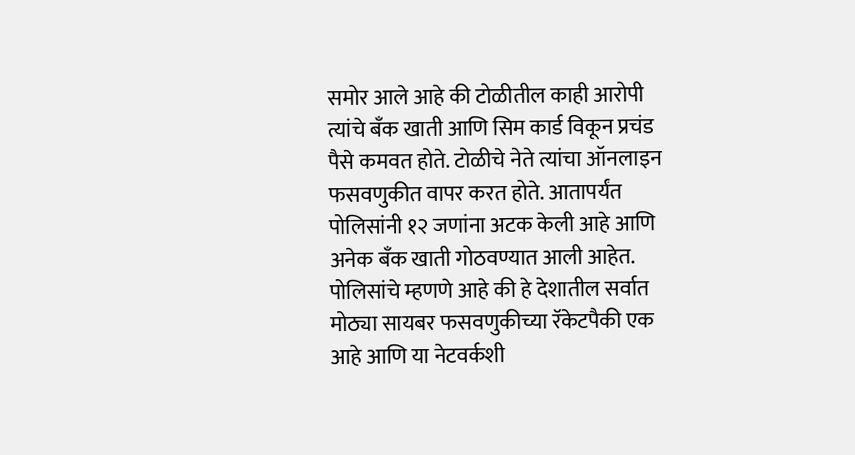समोर आले आहे की टोळीतील काही आरोपी त्यांचे बँक खाती आणि सिम कार्ड विकून प्रचंड पैसे कमवत होते. टोळीचे नेते त्यांचा ऑनलाइन फसवणुकीत वापर करत होते. आतापर्यंत पोलिसांनी १२ जणांना अटक केली आहे आणि अनेक बँक खाती गोठवण्यात आली आहेत. पोलिसांचे म्हणणे आहे की हे देशातील सर्वात मोठ्या सायबर फसवणुकीच्या रॅकेटपैकी एक आहे आणि या नेटवर्कशी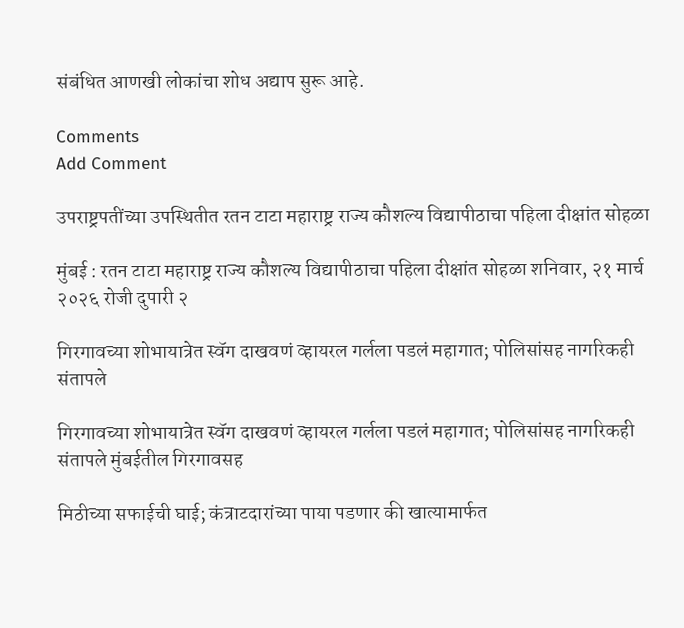संबंधित आणखी लोकांचा शोध अद्याप सुरू आहे.

Comments
Add Comment

उपराष्ट्रपतींच्या उपस्थितीत रतन टाटा महाराष्ट्र राज्य कौशल्य विद्यापीठाचा पहिला दीक्षांत सोहळा

मुंबई : रतन टाटा महाराष्ट्र राज्य कौशल्य विद्यापीठाचा पहिला दीक्षांत सोहळा शनिवार, २१ मार्च २०२६ रोजी दुपारी २

गिरगावच्या शोभायात्रेत स्वॅग दाखवणं व्हायरल गर्लला पडलं महागात; पोलिसांसह नागरिकही संतापले

गिरगावच्या शोभायात्रेत स्वॅग दाखवणं व्हायरल गर्लला पडलं महागात; पोलिसांसह नागरिकही संतापले मुंबईतील गिरगावसह

मिठीच्या सफाईची घाई; कंत्राटदारांच्या पाया पडणार की खात्यामार्फत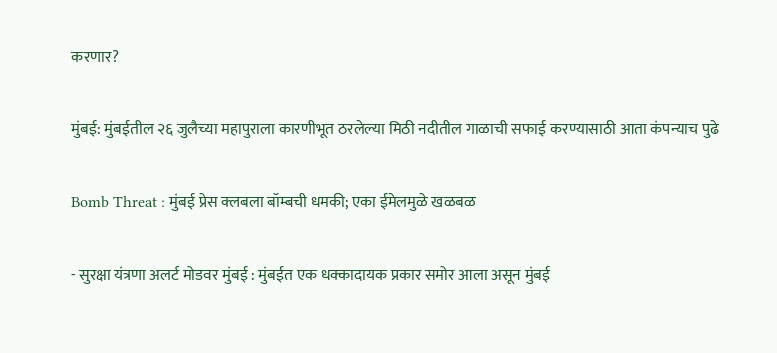करणार?

मुंबई: मुंबईतील २६ जुलैच्या महापुराला कारणीभूत ठरलेल्या मिठी नदीतील गाळाची सफाई करण्यासाठी आता कंपन्याच पुढे

Bomb Threat : मुंबई प्रेस क्लबला बॉम्बची धमकी; एका ईमेलमुळे खळबळ

- सुरक्षा यंत्रणा अलर्ट मोडवर मुंबई : मुंबईत एक धक्कादायक प्रकार समोर आला असून मुंबई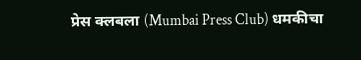प्रेस क्लबला (Mumbai Press Club) धमकीचा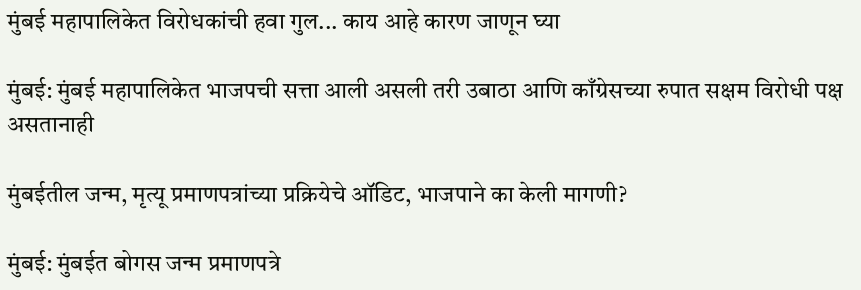मुंबई महापालिकेत विरोधकांची हवा गुल... काय आहे कारण जाणून घ्या

मुंबई: मुंबई महापालिकेत भाजपची सत्ता आली असली तरी उबाठा आणि काँग्रेसच्या रुपात सक्षम विरोधी पक्ष असतानाही

मुंबईतील जन्म, मृत्यू प्रमाणपत्रांच्या प्रक्रियेचे ऑडिट, भाजपाने का केली मागणी?

मुंबई: मुंबईत बोगस जन्म प्रमाणपत्रे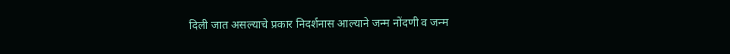दिली जात असल्याचे प्रकार निदर्शनास आल्याने जन्म नोंदणी व जन्म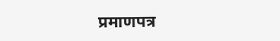प्रमाणपत्र